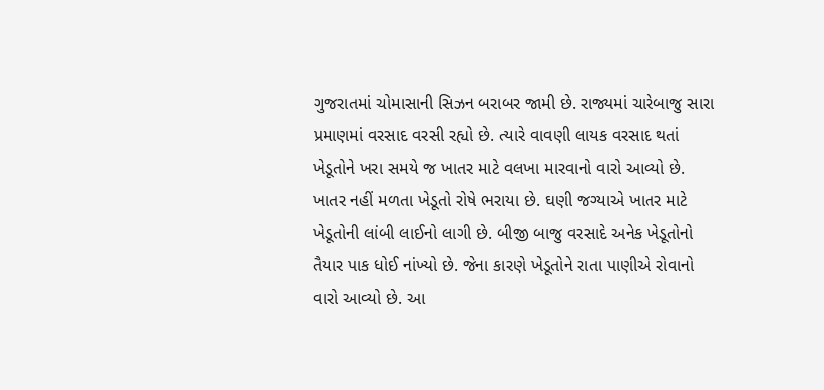ગુજરાતમાં ચોમાસાની સિઝન બરાબર જામી છે. રાજ્યમાં ચારેબાજુ સારા પ્રમાણમાં વરસાદ વરસી રહ્યો છે. ત્યારે વાવણી લાયક વરસાદ થતાં ખેડૂતોને ખરા સમયે જ ખાતર માટે વલખા મારવાનો વારો આવ્યો છે. ખાતર નહીં મળતા ખેડૂતો રોષે ભરાયા છે. ઘણી જગ્યાએ ખાતર માટે ખેડૂતોની લાંબી લાઈનો લાગી છે. બીજી બાજુ વરસાદે અનેક ખેડૂતોનો તૈયાર પાક ધોઈ નાંખ્યો છે. જેના કારણે ખેડૂતોને રાતા પાણીએ રોવાનો વારો આવ્યો છે. આ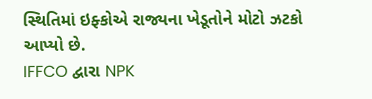સ્થિતિમાં ઇફ્કોએ રાજ્યના ખેડૂતોને મોટો ઝટકો આપ્યો છે.
IFFCO દ્વારા NPK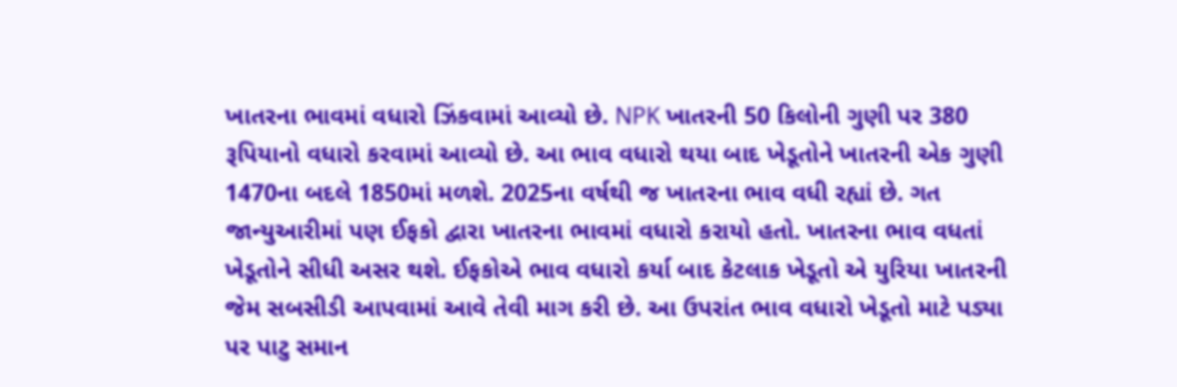ખાતરના ભાવમાં વધારો ઝિંકવામાં આવ્યો છે. NPK ખાતરની 50 કિલોની ગુણી પર 380 રૂપિયાનો વધારો કરવામાં આવ્યો છે. આ ભાવ વધારો થયા બાદ ખેડૂતોને ખાતરની એક ગુણી 1470ના બદલે 1850માં મળશે. 2025ના વર્ષથી જ ખાતરના ભાવ વધી રહ્યાં છે. ગત જાન્યુઆરીમાં પણ ઈફકો દ્વારા ખાતરના ભાવમાં વધારો કરાયો હતો. ખાતરના ભાવ વધતાં ખેડૂતોને સીધી અસર થશે. ઈફકોએ ભાવ વધારો કર્યા બાદ કેટલાક ખેડૂતો એ યુરિયા ખાતરની જેમ સબસીડી આપવામાં આવે તેવી માગ કરી છે. આ ઉપરાંત ભાવ વધારો ખેડૂતો માટે પડ્યા પર પાટુ સમાન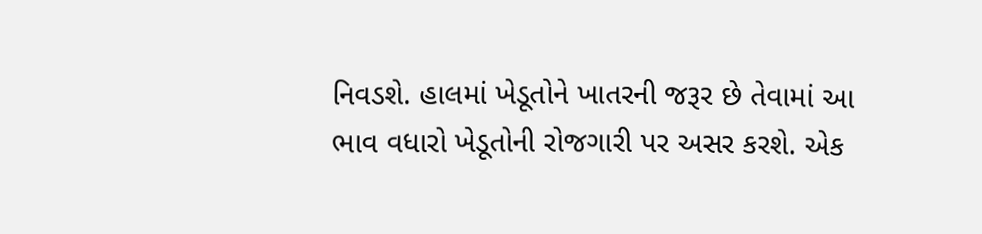નિવડશે. હાલમાં ખેડૂતોને ખાતરની જરૂર છે તેવામાં આ ભાવ વધારો ખેડૂતોની રોજગારી પર અસર કરશે. એક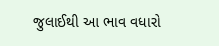જુલાઈથી આ ભાવ વધારો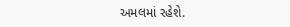અમલમાં રહેશે.